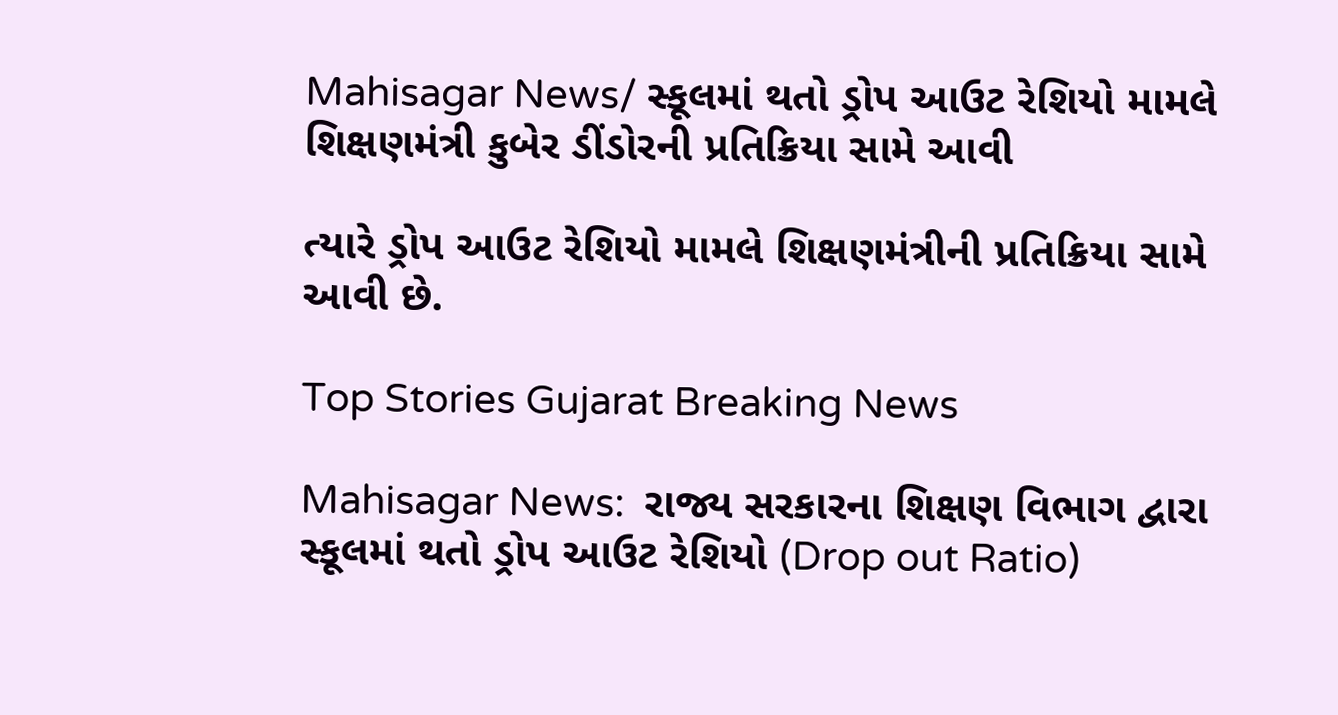Mahisagar News/ સ્કૂલમાં થતો ડ્રોપ આઉટ રેશિયો મામલે શિક્ષણમંત્રી કુબેર ડીંડોરની પ્રતિક્રિયા સામે આવી

ત્યારે ડ્રોપ આઉટ રેશિયો મામલે શિક્ષણમંત્રીની પ્રતિક્રિયા સામે આવી છે.

Top Stories Gujarat Breaking News

Mahisagar News:  રાજ્ય સરકારના શિક્ષણ વિભાગ દ્વારા સ્કૂલમાં થતો ડ્રોપ આઉટ રેશિયો (Drop out Ratio)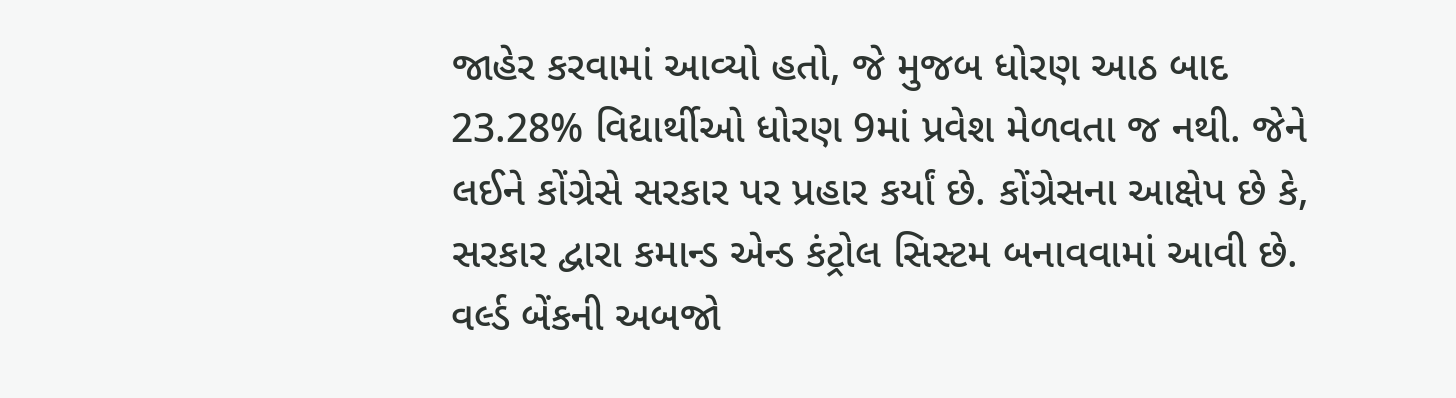જાહેર કરવામાં આવ્યો હતો, જે મુજબ ધોરણ આઠ બાદ 23.28% વિદ્યાર્થીઓ ધોરણ 9માં પ્રવેશ મેળવતા જ નથી. જેને લઈને કોંગ્રેસે સરકાર પર પ્રહાર કર્યાં છે. કોંગ્રેસના આક્ષેપ છે કે, સરકાર દ્વારા કમાન્ડ એન્ડ કંટ્રોલ સિસ્ટમ બનાવવામાં આવી છે. વર્લ્ડ બેંકની અબજો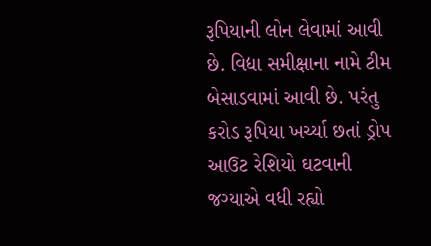રૂપિયાની લોન લેવામાં આવી છે. વિદ્યા સમીક્ષાના નામે ટીમ બેસાડવામાં આવી છે. પરંતુ કરોડ રૂપિયા ખર્ચ્યા છતાં ડ્રોપ આઉટ રેશિયો ઘટવાની જગ્યાએ વધી રહ્યો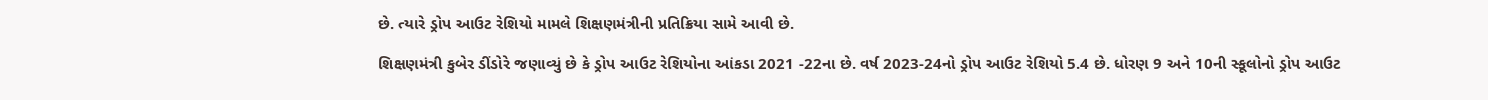છે. ત્યારે ડ્રોપ આઉટ રેશિયો મામલે શિક્ષણમંત્રીની પ્રતિક્રિયા સામે આવી છે.

શિક્ષણમંત્રી કુબેર ડીંડોરે જણાવ્યું છે કે ડ્રોપ આઉટ રેશિયોના આંકડા 2021 -22ના છે. વર્ષ 2023-24નો ડ્રોપ આઉટ રેશિયો 5.4 છે. ધોરણ 9 અને 10ની સ્કૂલોનો ડ્રોપ આઉટ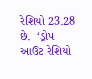રેશિયો 23.28 છે.  ‘ડ્રોપ આઉટ રેશિયો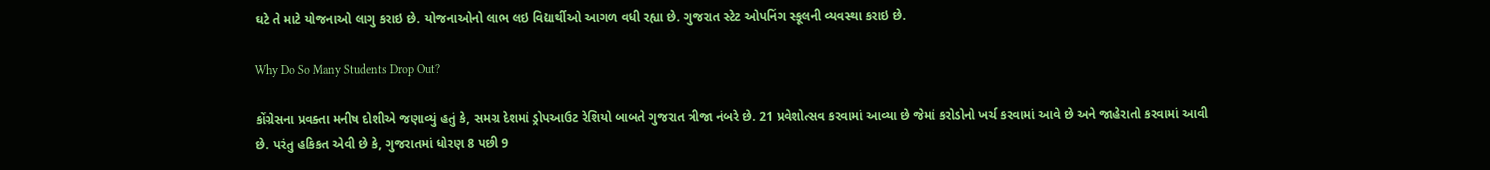ઘટે તે માટે યોજનાઓ લાગુ કરાઇ છે. યોજનાઓનો લાભ લઇ વિદ્યાર્થીઓ આગળ વધી રહ્યા છે. ગુજરાત સ્ટેટ ઓપનિંગ સ્કૂલની વ્યવસ્થા કરાઇ છે.

Why Do So Many Students Drop Out?

કોંગ્રેસના પ્રવક્તા મનીષ દોશીએ જણાવ્યું હતું કે, સમગ્ર દેશમાં ડ્રોપઆઉટ રેશિયો બાબતે ગુજરાત ત્રીજા નંબરે છે. 21 પ્રવેશોત્સવ કરવામાં આવ્યા છે જેમાં કરોડોનો ખર્ચ કરવામાં આવે છે અને જાહેરાતો કરવામાં આવી છે. પરંતુ હકિકત એવી છે કે, ગુજરાતમાં ધોરણ 8 પછી 9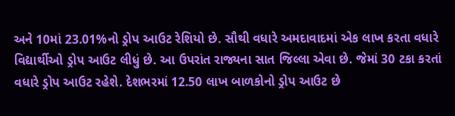અને 10માં 23.01%નો ડ્રોપ આઉટ રેશિયો છે. સૌથી વધારે અમદાવાદમાં એક લાખ કરતા વધારે વિદ્યાર્થીઓ ડ્રોપ આઉટ લીધું છે. આ ઉપરાંત રાજ્યના સાત જિલ્લા એવા છે. જેમાં 30 ટકા કરતાં વધારે ડ્રોપ આઉટ રહેશે. દેશભરમાં 12.50 લાખ બાળકોનો ડ્રોપ આઉટ છે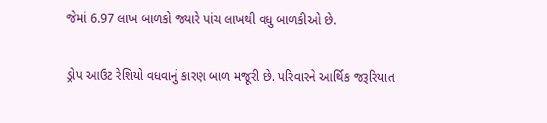જેમાં 6.97 લાખ બાળકો જ્યારે પાંચ લાખથી વધુ બાળકીઓ છે.

ડ્રોપ આઉટ રેશિયો વધવાનું કારણ બાળ મજૂરી છે. પરિવારને આર્થિક જરૂરિયાત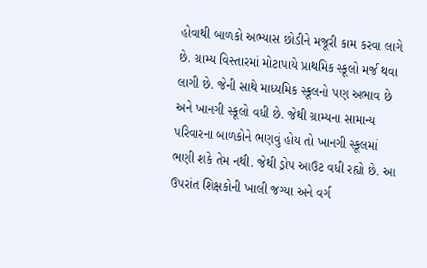હોવાથી બાળકો અભ્યાસ છોડીને મજૂરી કામ કરવા લાગે છે. ગ્રામ્ય વિસ્તારમાં મોટાપાયે પ્રાથમિક સ્કૂલો મર્જ થવા લાગી છે. જેની સાથે માધ્યમિક સ્કૂલનો પણ અભાવ છે અને ખાનગી સ્કૂલો વધી છે. જેથી ગ્રામ્યના સામાન્ય પરિવારના બાળકોને ભણવું હોય તો ખાનગી સ્કૂલમાં ભણી શકે તેમ નથી. જેથી ડ્રોપ આઉટ વધી રહ્યો છે. આ ઉપરાંત શિક્ષકોની ખાલી જગ્યા અને વર્ગ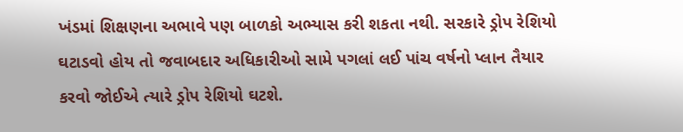ખંડમાં શિક્ષણના અભાવે પણ બાળકો અભ્યાસ કરી શકતા નથી. સરકારે ડ્રોપ રેશિયો ઘટાડવો હોય તો જવાબદાર અધિકારીઓ સામે પગલાં લઈ પાંચ વર્ષનો પ્લાન તૈયાર કરવો જોઈએ ત્યારે ડ્રોપ રેશિયો ઘટશે.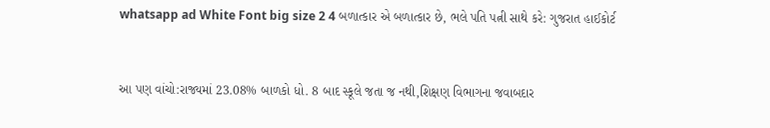whatsapp ad White Font big size 2 4 બળાત્કાર એ બળાત્કાર છે, ભલે પતિ પત્ની સાથે કરે: ગુજરાત હાઈકોર્ટ


આ પણ વાંચો:રાજ્યમાં 23.08% બાળકો ધો. 8 બાદ સ્કૂલે જતા જ નથી,શિક્ષણ વિભાગના જવાબદાર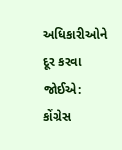અધિકારીઓને દૂર કરવા જોઈએ: કોંગ્રેસ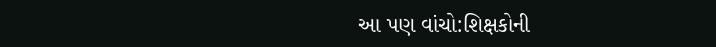આ પણ વાંચો:શિક્ષકોની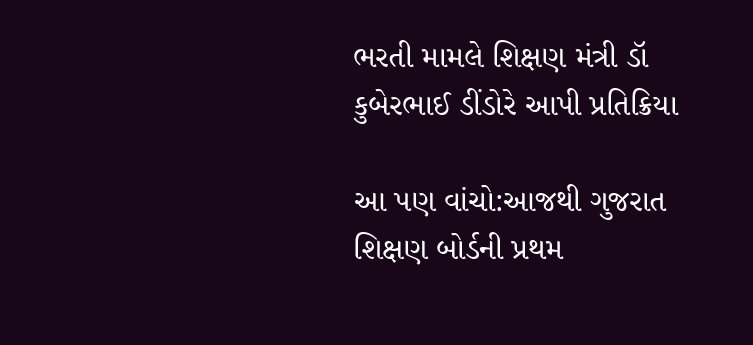ભરતી મામલે શિક્ષણ મંત્રી ડૉ કુબેરભાઈ ડીંડોરે આપી પ્રતિક્રિયા

આ પણ વાંચો:આજથી ગુજરાત શિક્ષણ બોર્ડની પ્રથમ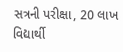સત્રની પરીક્ષા, 20 લાખ વિદ્યાર્થી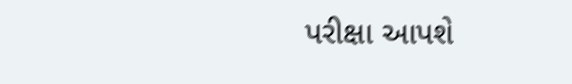પરીક્ષા આપશે